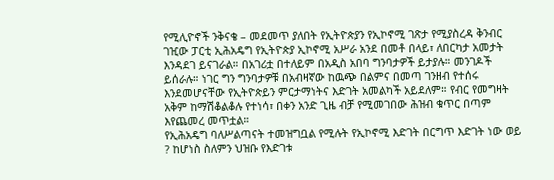የሚሊዮኖች ንቅናቄ – መደመጥ ያለበት የኢትዮጵያን የኢኮኖሚ ገጽታ የሚያስረዳ ቅንብር
ገዢው ፓርቲ ኢሕአዴግ የኢትዮጵያ ኢኮኖሚ አሥራ አንደ በመቶ በላይ፣ ለበርካታ አመታት እንዳደገ ይናገራል። በአገሪቷ በተለይም በአዲስ አበባ ግንባታዎች ይታያሉ። መንገዶች ይሰራሉ። ነገር ግን ግንባታዎቹ በአብዛኛው ከዉጭ በልምና በመጣ ገንዘብ የተሰሩ እንደመሆናቸው የኢትዮጵይን ምርታማነትና እድገት አመልካች አይደለም። የብር የመግዛት አቅም ከማሽቆልቆሉ የተነሳ፣ በቀን አንድ ጊዜ ብቻ የሚመገበው ሕዝብ ቁጥር በጣም እየጨመረ መጥቷል።
የኢሕአዴግ ባለሥልጣናት ተመዝግቧል የሚሉት የኢኮኖሚ እድገት በርግጥ እድገት ነው ወይ ? ከሆነስ ስለምን ህዝቡ የእድገቱ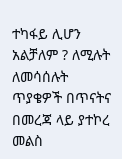ተካፋይ ሊሆን አልቻለም ? ለሚሉት ለመሳሰሉት ጥያቄዎች በጥናትና በመረጃ ላይ ያተኮረ መልስ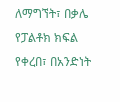ለማግኘት፣ በቃሌ የፓልቶክ ክፍል የቀረበ፣ በአንድነት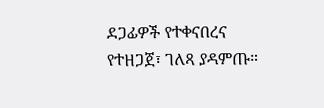ደጋፊዎች የተቀናበረና የተዘጋጀ፣ ገለጻ ያዳምጡ።